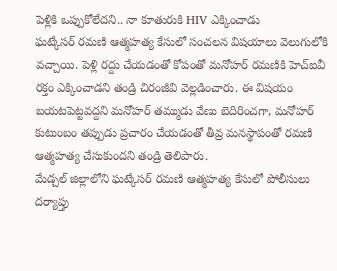పెళ్లికి ఒప్పుకోలేదని.. నా కూతురుకి HIV ఎక్కించాడు
ఘట్కేసర్ రమణి ఆత్మహత్య కేసులో సంచలన విషయాలు వెలుగులోకి వచ్చాయి. పెళ్లి రద్దు చేయడంతో కోపంతో మనోహర్ రమణికి హెచ్ఐవీ రక్తం ఎక్కించాడని తండ్రి చిరంజీవి వెల్లడించారు. ఈ విషయం బయటపెట్టవద్దని మనోహర్ తమ్ముడు వేణు బెదిరించగా, మనోహర్ కుటుంబం తప్పుడు ప్రచారం చేయడంతో తీవ్ర మనస్థాపంతో రమణి ఆత్మహత్య చేసుకుందని తండ్రి తెలిపారు.
మేడ్చల్ జిల్లాలోని ఘట్కేసర్ రమణి ఆత్మహత్య కేసులో పోలీసులు దర్యాప్తు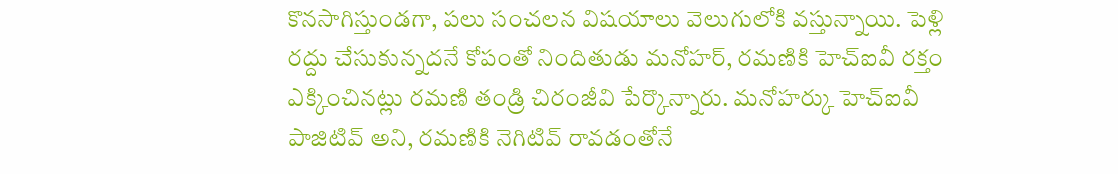కొనసాగిస్తుండగా, పలు సంచలన విషయాలు వెలుగులోకి వస్తున్నాయి. పెళ్లి రద్దు చేసుకున్నదనే కోపంతో నిందితుడు మనోహర్, రమణికి హెచ్ఐవీ రక్తం ఎక్కించినట్లు రమణి తండ్రి చిరంజీవి పేర్కొన్నారు. మనోహర్కు హెచ్ఐవీ పాజిటివ్ అని, రమణికి నెగిటివ్ రావడంతోనే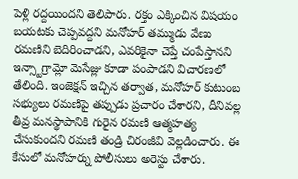పెళ్లి రద్దయిందని తెలిపారు. రక్తం ఎక్కించిన విషయం బయటకు చెప్పవద్దని మనోహర్ తమ్ముడు వేణు రమణిని బెదిరించాడని, ఎవరికైనా చెప్తే చంపేస్తానని ఇన్స్టాగ్రామ్లో మెసేజ్లు కూడా పంపాడని విచారణలో తేలింది. ఇంజెక్షన్ ఇచ్చిన తర్వాత, మనోహర్ కుటుంబ సభ్యులు రమణిపై తప్పుడు ప్రచారం చేశారని, దీనివల్ల తీవ్ర మనస్థాపానికి గురైన రమణి ఆత్మహత్య చేసుకుందని రమణి తండ్రి చిరంజీవి వెల్లడించారు. ఈ కేసులో మనోహర్ను పోలీసులు అరెస్టు చేశారు.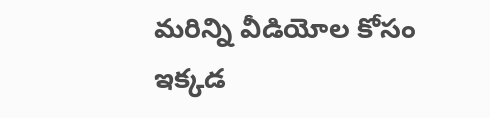మరిన్ని వీడియోల కోసం ఇక్కడ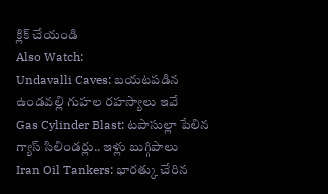క్లిక్ చేయండి
Also Watch:
Undavalli Caves: బయటపడిన ఉండవల్లి గుహల రహస్యాలు ఇవే
Gas Cylinder Blast: టపాసుల్లా పేలిన గ్యాస్ సిలిండర్లు.. ఇళ్లు బుగ్గిపాలు
Iran Oil Tankers: భారత్కు చేరిన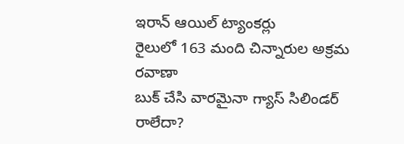ఇరాన్ ఆయిల్ ట్యాంకర్లు
రైలులో 163 మంది చిన్నారుల అక్రమ రవాణా
బుక్ చేసి వారమైనా గ్యాస్ సిలిండర్ రాలేదా?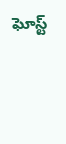ఘోస్ట్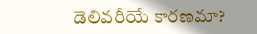డెలివరీయే కారణమా?